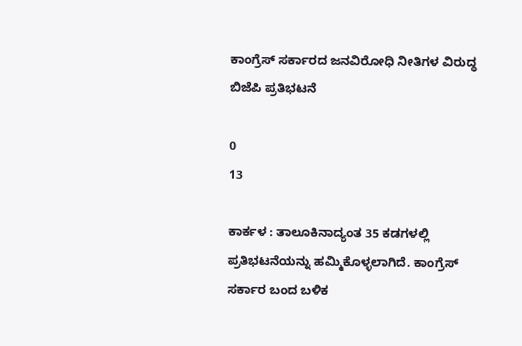ಕಾಂಗ್ರೆಸ್ ಸರ್ಕಾರದ ಜನವಿರೋಧಿ ನೀತಿಗಳ ವಿರುದ್ಧ ಬಿಜೆಪಿ ಪ್ರತಿಭಟನೆ

0
13

ಕಾರ್ಕಳ : ತಾಲೂಕಿನಾದ್ಯಂತ 35 ಕಡಗಳಲ್ಲಿ ಪ್ರತಿಭಟನೆಯನ್ನು ಹಮ್ಮಿಕೊಳ್ಳಲಾಗಿದೆ. ಕಾಂಗ್ರೆಸ್ ಸರ್ಕಾರ ಬಂದ ಬಳಿಕ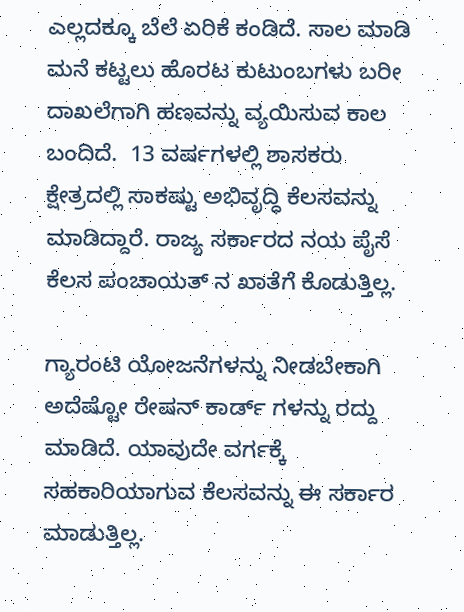ಎಲ್ಲದಕ್ಕೂ ಬೆಲೆ ಏರಿಕೆ ಕಂಡಿದೆ. ಸಾಲ ಮಾಡಿ ಮನೆ ಕಟ್ಟಲು ಹೊರಟ ಕುಟುಂಬಗಳು ಬರೀ ದಾಖಲೆಗಾಗಿ ಹಣವನ್ನು ವ್ಯಯಿಸುವ ಕಾಲ ಬಂದಿದೆ.  13 ವರ್ಷಗಳಲ್ಲಿ ಶಾಸಕರು ಕ್ಷೇತ್ರದಲ್ಲಿ ಸಾಕಷ್ಟು ಅಭಿವೃದ್ಧಿ ಕೆಲಸವನ್ನು ಮಾಡಿದ್ದಾರೆ. ರಾಜ್ಯ ಸರ್ಕಾರದ ನಯ ಪೈಸೆ ಕೆಲಸ ಪಂಚಾಯತ್ ನ ಖಾತೆಗೆ ಕೊಡುತ್ತಿಲ್ಲ.

ಗ್ಯಾರಂಟಿ ಯೋಜನೆಗಳನ್ನು ನೀಡಬೇಕಾಗಿ ಅದೆಷ್ಟೋ ರೇಷನ್ ಕಾರ್ಡ್ ಗಳನ್ನು ರದ್ದು ಮಾಡಿದೆ. ಯಾವುದೇ ವರ್ಗಕ್ಕೆ ಸಹಕಾರಿಯಾಗುವ ಕೆಲಸವನ್ನು ಈ ಸರ್ಕಾರ ಮಾಡುತ್ತಿಲ್ಲ.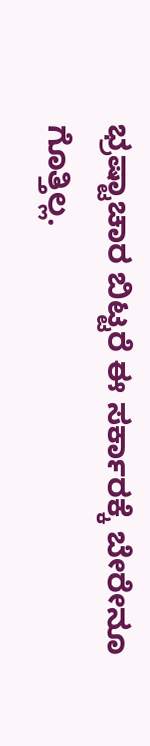ಭ್ರಷ್ಟಾಚಾರ ಬಿಟ್ಟರೆ ಈ ಸರ್ಕಾರಕ್ಕೆ ಬೇರೇನೂ ಗೊತ್ತಿಲ್ಲ.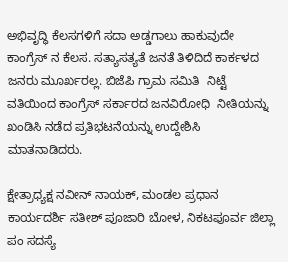ಅಭಿವೃದ್ಧಿ ಕೆಲಸಗಳಿಗೆ ಸದಾ ಅಡ್ಡಗಾಲು ಹಾಕುವುದೇ ಕಾಂಗ್ರೆಸ್ ನ ಕೆಲಸ. ಸತ್ಯಾಸತ್ಯತೆ ಜನತೆ ತಿಳಿದಿದೆ ಕಾರ್ಕಳದ ಜನರು ಮೂರ್ಖರಲ್ಲ. ಬಿಜೆಪಿ ಗ್ರಾಮ ಸಮಿತಿ  ನಿಟ್ಟೆ  ವತಿಯಿಂದ ಕಾಂಗ್ರೆಸ್ ಸರ್ಕಾರದ ಜನವಿರೋಧಿ  ನೀತಿಯನ್ನು ಖಂಡಿಸಿ ನಡೆದ ಪ್ರತಿಭಟನೆಯನ್ನು ಉದ್ದೇಶಿಸಿ ಮಾತನಾಡಿದರು.

ಕ್ಷೇತ್ರಾಧ್ಯಕ್ಷ ನವೀನ್ ನಾಯಕ್, ಮಂಡಲ ಪ್ರಧಾನ ಕಾರ್ಯದರ್ಶಿ ಸತೀಶ್ ಪೂಜಾರಿ ಬೋಳ, ನಿಕಟಪೂರ್ವ ಜಿಲ್ಲಾ ಪಂ ಸದಸ್ಯೆ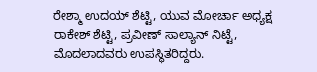ರೇಶ್ಮಾ ಉದಯ್ ಶೆಟ್ಟಿ, ಯುವ ಮೋರ್ಚಾ ಅಧ್ಯಕ್ಷ  ರಾಕೇಶ್ ಶೆಟ್ಟಿ, ಪ್ರವೀಣ್ ಸಾಲ್ಯಾನ್ ನಿಟ್ಟೆ, ಮೊದಲಾದವರು ಉಪಸ್ಥಿತರಿದ್ದರು.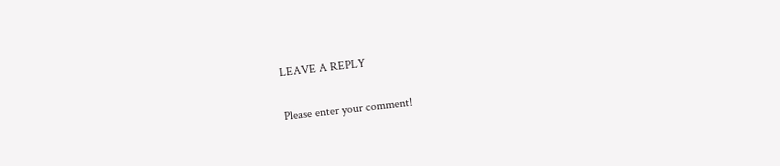LEAVE A REPLY

Please enter your comment!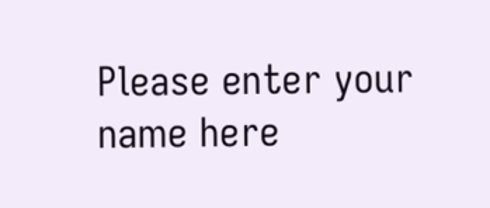Please enter your name here